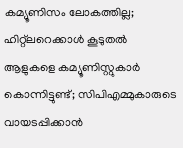കമ്യൂണിസം ലോകത്തില്ല; ഹിറ്റ്‌ലറെക്കാൾ കൂടുതൽ ആളുകളെ കമ്യൂണിസ്റ്റുകാർ കൊന്നിട്ടുണ്ട്; സിപിഎമ്മുകാരുടെ വായടപ്പിക്കാൻ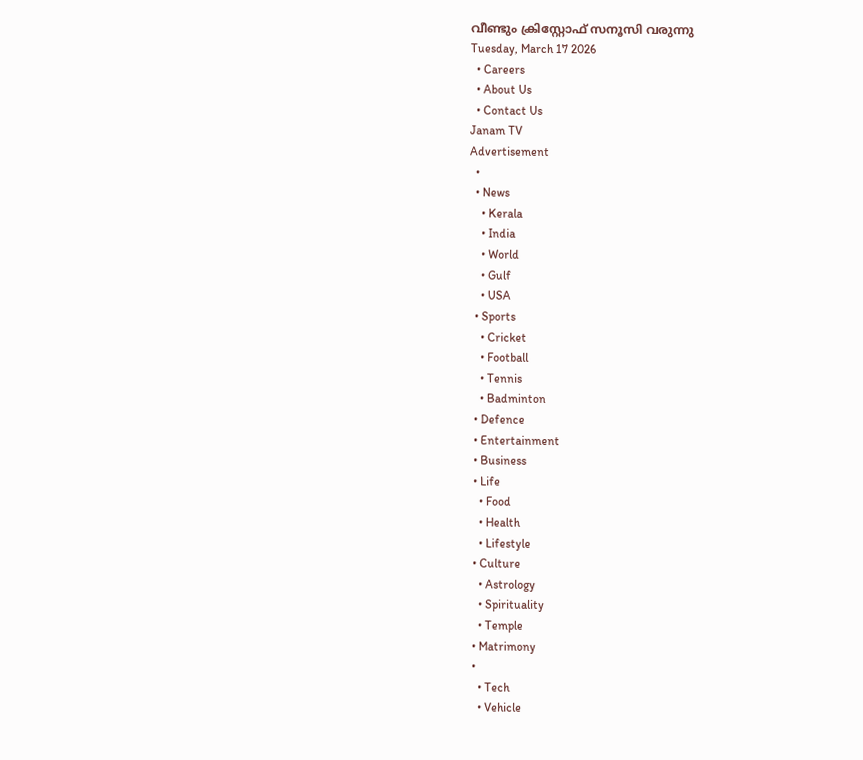വീണ്ടും ക്രിസ്റ്റോഫ് സനൂസി വരുന്നു
Tuesday, March 17 2026
  • Careers
  • About Us
  • Contact Us
Janam TV
Advertisement
  •
  • News
    • Kerala
    • India
    • World
    • Gulf
    • USA
  • Sports
    • Cricket
    • Football
    • Tennis
    • Badminton
  • Defence
  • Entertainment
  • Business
  • Life
    • Food
    • Health
    • Lifestyle
  • Culture
    • Astrology
    • Spirituality
    • Temple
  • Matrimony
  •
    • Tech
    • Vehicle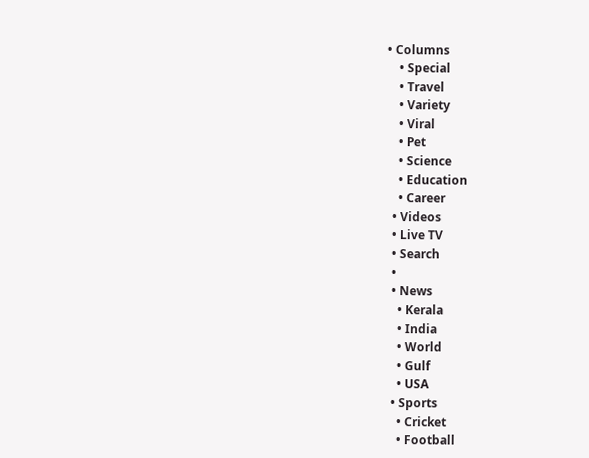• Columns
    • Special
    • Travel
    • Variety
    • Viral
    • Pet
    • Science
    • Education
    • Career
  • Videos
  • Live TV
  • Search
  •
  • News
    • Kerala
    • India
    • World
    • Gulf
    • USA
  • Sports
    • Cricket
    • Football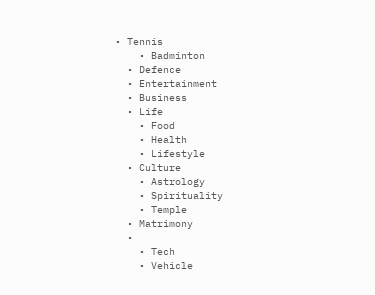• Tennis
    • Badminton
  • Defence
  • Entertainment
  • Business
  • Life
    • Food
    • Health
    • Lifestyle
  • Culture
    • Astrology
    • Spirituality
    • Temple
  • Matrimony
  •
    • Tech
    • Vehicle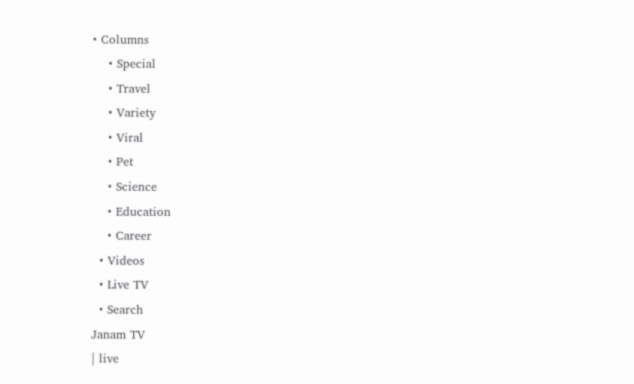• Columns
    • Special
    • Travel
    • Variety
    • Viral
    • Pet
    • Science
    • Education
    • Career
  • Videos
  • Live TV
  • Search
Janam TV
| live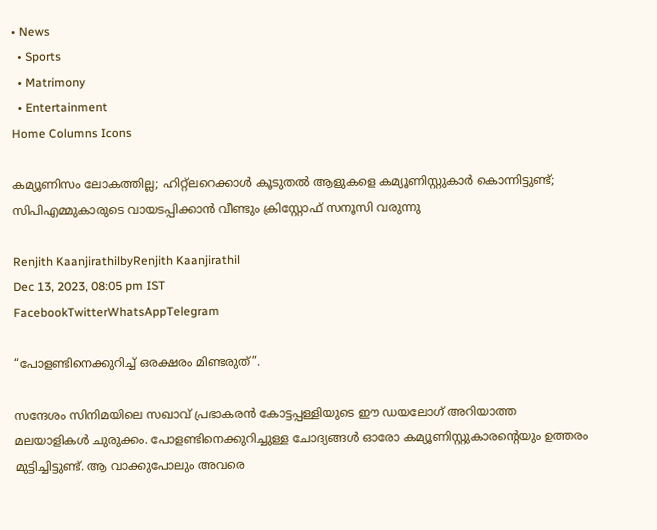• News
  • Sports
  • Matrimony
  • Entertainment
Home Columns Icons

കമ്യൂണിസം ലോകത്തില്ല; ഹിറ്റ്‌ലറെക്കാൾ കൂടുതൽ ആളുകളെ കമ്യൂണിസ്റ്റുകാർ കൊന്നിട്ടുണ്ട്; സിപിഎമ്മുകാരുടെ വായടപ്പിക്കാൻ വീണ്ടും ക്രിസ്റ്റോഫ് സനൂസി വരുന്നു

Renjith KaanjirathilbyRenjith Kaanjirathil
Dec 13, 2023, 08:05 pm IST
FacebookTwitterWhatsAppTelegram

“പോളണ്ടിനെക്കുറിച്ച് ഒരക്ഷരം മിണ്ടരുത്”.

സന്ദേശം സിനിമയിലെ സഖാവ് പ്രഭാകരൻ കോട്ടപ്പള്ളിയുടെ ഈ ഡയലോഗ് അറിയാത്ത മലയാളികൾ ചുരുക്കം. പോളണ്ടിനെക്കുറിച്ചുള്ള ചോദ്യങ്ങൾ ഓരോ കമ്യൂണിസ്റ്റുകാരന്റെയും ഉത്തരം മുട്ടിച്ചിട്ടുണ്ട്. ആ വാക്കുപോലും അവരെ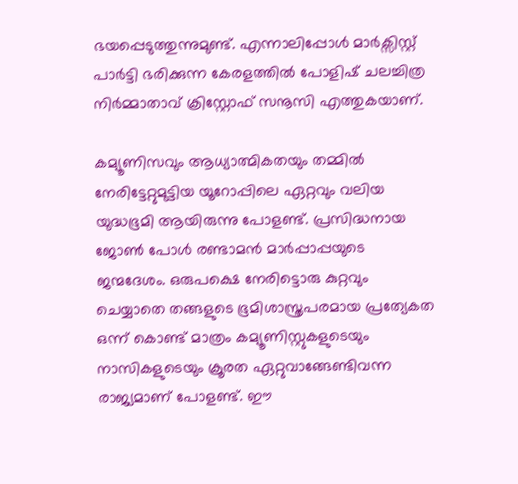ഭയപ്പെടുത്തുന്നുമുണ്ട്. എന്നാലിപ്പോൾ മാർക്സിസ്റ്റ് പാർട്ടി ഭരിക്കുന്ന കേരളത്തിൽ പോളിഷ് ചലച്ചിത്ര നിർമ്മാതാവ് ക്രിസ്റ്റോഫ് സനൂസി എത്തുകയാണ്.

കമ്യൂണിസവും ആധ്യാത്മികതയും തമ്മിൽ നേരിട്ടേറ്റുമുട്ടിയ യൂറോപ്പിലെ ഏറ്റവും വലിയ യുദ്ധഭൂമി ആയിരുന്നു പോളണ്ട്. പ്രസിദ്ധനായ ജോൺ പോൾ രണ്ടാമൻ മാർപ്പാപ്പയുടെ ജന്മദേശം. ഒരുപക്ഷെ നേരിട്ടൊരു കുറ്റവും ചെയ്യാതെ തങ്ങളുടെ ഭൂമിശാസ്ത്രപരമായ പ്രത്യേകത ഒന്ന് കൊണ്ട് മാത്രം കമ്യൂണിസ്റ്റുകളുടെയും നാസികളുടെയും ക്രൂരത ഏറ്റുവാങ്ങേണ്ടിവന്ന രാജ്യമാണ് പോളണ്ട്. ഈ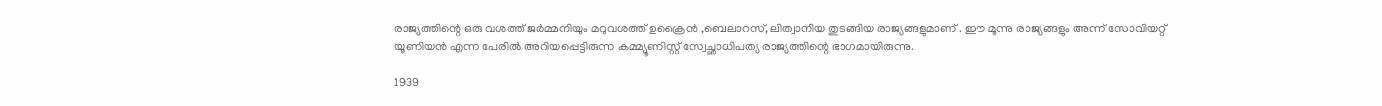രാജ്യത്തിന്റെ ഒരു വശത്ത് ജർമ്മനിയും മറുവശത്ത് ഉക്രൈൻ ,ബെലാറസ്, ലിത്വാനിയ തുടങ്ങിയ രാജ്യങ്ങളുമാണ് . ഈ മൂന്നു രാജ്യങ്ങളും അന്ന് സോവിയറ്റ് യൂണിയൻ എന്ന പേരിൽ അറിയപ്പെട്ടിരുന്ന കമ്മ്യൂണിസ്റ്റ് സ്വേച്ഛാധിപത്യ രാജ്യത്തിന്റെ ഭാഗമായിരുന്നു.

1939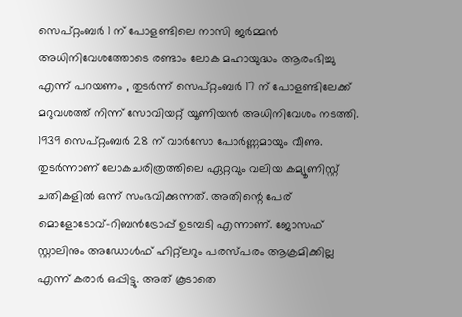സെപ്റ്റംബർ 1 ന് പോളണ്ടിലെ നാസി ജർമ്മൻ അധിനിവേശത്തോടെ രണ്ടാം ലോക മഹായുദ്ധം ആരംഭിച്ചു എന്ന് പറയണം , തുടർന്ന് സെപ്റ്റംബർ 17 ന് പോളണ്ടിലേക്ക് മറുവശത്ത് നിന്ന് സോവിയറ്റ് യൂണിയൻ അധിനിവേശം നടത്തി. 1939 സെപ്റ്റംബർ 28 ന് വാർസോ പോർണ്ണമായും വീണു. തുടർന്നാണ് ലോകചരിത്രത്തിലെ ഏറ്റവും വലിയ കമ്യൂണിസ്റ്റ് ചതികളിൽ ഒന്ന് സംഭവിക്കുന്നത്. അതിന്റെ പേര് മൊളോടോവ്-റിബൻട്രോപ്പ് ഉടമ്പടി എന്നാണ്. ജോസഫ് സ്റ്റാലിനും അഡോൾഫ് ഹിറ്റ്ലറും പരസ്പരം ആക്രമിക്കില്ല എന്ന് കരാർ ഒപ്പിട്ടു. അത് കൂടാതെ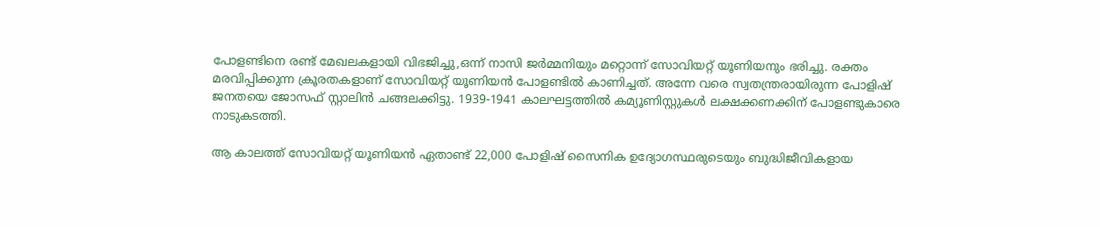പോളണ്ടിനെ രണ്ട് മേഖലകളായി വിഭജിച്ചു,ഒന്ന് നാസി ജർമ്മനിയും മറ്റൊന്ന് സോവിയറ്റ് യൂണിയനും ഭരിച്ചു. രക്തം മരവിപ്പിക്കുന്ന ക്രൂരതകളാണ് സോവിയറ്റ് യൂണിയൻ പോളണ്ടിൽ കാണിച്ചത്. അന്നേ വരെ സ്വതന്ത്രരായിരുന്ന പോളിഷ് ജനതയെ ജോസഫ് സ്റ്റാലിൻ ചങ്ങലക്കിട്ടു. 1939-1941 കാലഘട്ടത്തിൽ കമ്യൂണിസ്റ്റുകൾ ലക്ഷക്കണക്കിന് പോളണ്ടുകാരെ നാടുകടത്തി.

ആ കാലത്ത് സോവിയറ്റ് യൂണിയൻ ഏതാണ്ട് 22,000 പോളിഷ് സൈനിക ഉദ്യോഗസ്ഥരുടെയും ബുദ്ധിജീവികളായ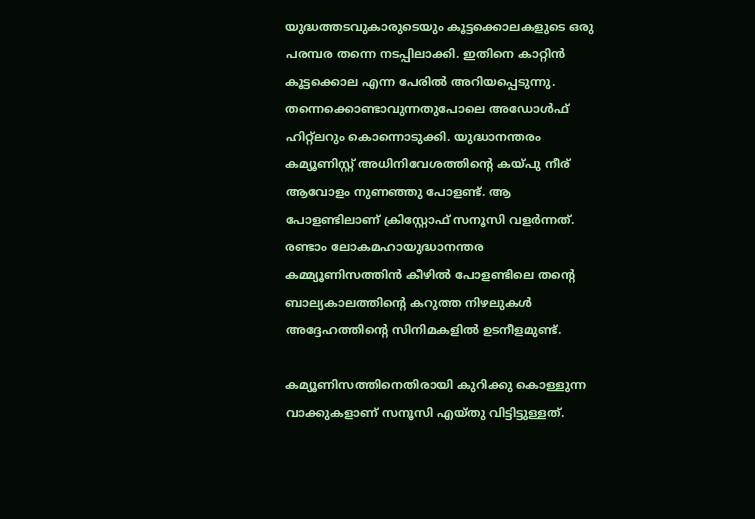യുദ്ധത്തടവുകാരുടെയും കൂട്ടക്കൊലകളുടെ ഒരു പരമ്പര തന്നെ നടപ്പിലാക്കി. ഇതിനെ കാറ്റിൻ കൂട്ടക്കൊല എന്ന പേരിൽ അറിയപ്പെടുന്നു. തന്നെക്കൊണ്ടാവുന്നതുപോലെ അഡോൾഫ് ഹിറ്റ്ലറും കൊന്നൊടുക്കി. യുദ്ധാനന്തരം കമ്യൂണിസ്റ്റ് അധിനിവേശത്തിന്റെ കയ്പു നീര് ആവോളം നുണഞ്ഞു പോളണ്ട്. ആ പോളണ്ടിലാണ് ക്രിസ്റ്റോഫ് സനൂസി വളർന്നത്. രണ്ടാം ലോകമഹായുദ്ധാനന്തര കമ്മ്യൂണിസത്തിൻ കീഴിൽ പോളണ്ടിലെ തന്റെ ബാല്യകാലത്തിന്റെ കറുത്ത നിഴലുകൾ അദ്ദേഹത്തിന്റെ സിനിമകളിൽ ഉടനീളമുണ്ട്.

കമ്യൂണിസത്തിനെതിരായി കുറിക്കു കൊള്ളുന്ന വാക്കുകളാണ് സനൂസി എയ്തു വിട്ടിട്ടുള്ളത്.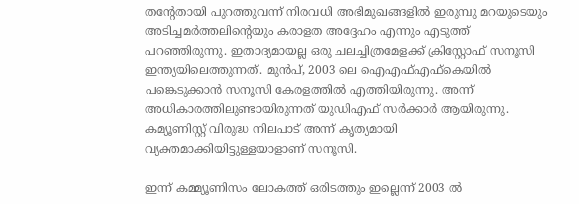തന്റേതായി പുറത്തുവന്ന് നിരവധി അഭിമുഖങ്ങളിൽ ഇരുമ്പു മറയുടെയും അടിച്ചമർത്തലിന്റെയും കരാളത അദ്ദേഹം എന്നും എടുത്ത് പറഞ്ഞിരുന്നു. ഇതാദ്യമായല്ല ഒരു ചലച്ചിത്രമേളക്ക് ക്രിസ്റ്റോഫ് സനൂസി ഇന്ത്യയിലെത്തുന്നത്. മുൻപ്, 2003 ലെ ഐഎഫ്എഫ്‌കെയിൽ പങ്കെടുക്കാൻ സനൂസി കേരളത്തിൽ എത്തിയിരുന്നു. അന്ന് അധികാരത്തിലുണ്ടായിരുന്നത് യുഡിഎഫ് സർക്കാർ ആയിരുന്നു. കമ്യൂണിസ്റ്റ് വിരുദ്ധ നിലപാട് അന്ന് കൃത്യമായി വ്യക്തമാക്കിയിട്ടുള്ളയാളാണ് സനൂസി.

ഇന്ന് കമ്മ്യൂണിസം ലോകത്ത് ഒരിടത്തും ഇല്ലെന്ന് 2003 ൽ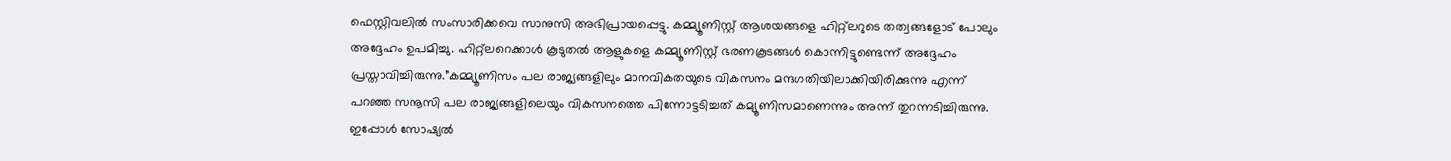ഫെസ്റ്റിവലിൽ സംസാരിക്കവെ സാനുസി അഭിപ്രായപ്പെട്ടു. കമ്മ്യൂണിസ്റ്റ് ആശയങ്ങളെ ഹിറ്റ്‌ലറുടെ തത്വങ്ങളോട് പോലും അദ്ദേഹം ഉപമിച്ചു. ഹിറ്റ്‌ലറെക്കാൾ കൂടുതൽ ആളുകളെ കമ്മ്യൂണിസ്റ്റ് ഭരണകൂടങ്ങൾ കൊന്നിട്ടുണ്ടെന്ന് അദ്ദേഹം പ്രസ്താവിച്ചിരുന്നു.”കമ്മ്യൂണിസം പല രാജ്യങ്ങളിലും മാനവികതയുടെ വികസനം മന്ദഗതിയിലാക്കിയിരിക്കുന്നു എന്ന് പറഞ്ഞ സനൂസി പല രാജ്യങ്ങളിലെയും വികസനത്തെ പിന്നോട്ടടിച്ചത് കമ്യൂണിസമാണെന്നും അന്ന് തുറന്നടിച്ചിരുന്നു. ഇപ്പോൾ സോഷ്യൽ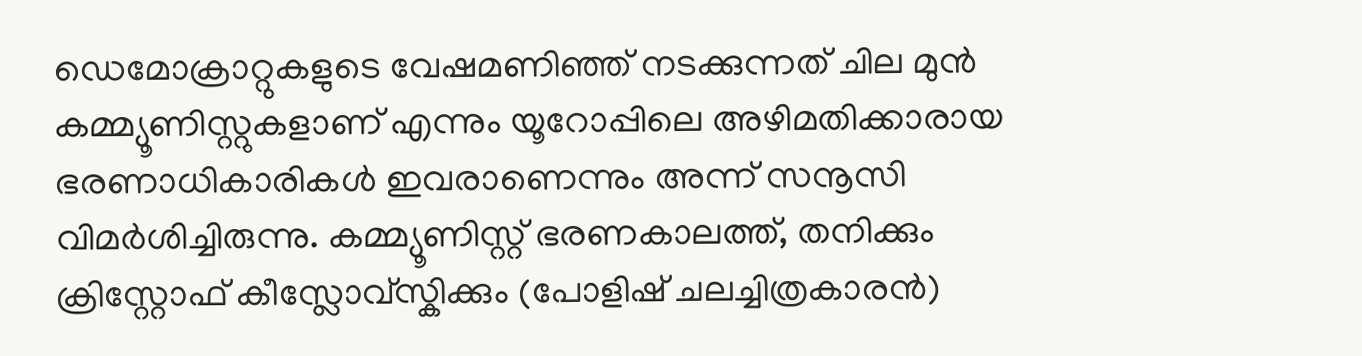ഡെമോക്രാറ്റുകളുടെ വേഷമണിഞ്ഞ് നടക്കുന്നത് ചില മുൻ കമ്മ്യൂണിസ്റ്റുകളാണ് എന്നും യൂറോപ്പിലെ അഴിമതിക്കാരായ ഭരണാധികാരികൾ ഇവരാണെന്നും അന്ന് സനൂസി വിമർശിച്ചിരുന്നു. കമ്മ്യൂണിസ്റ്റ് ഭരണകാലത്ത്, തനിക്കും ക്രിസ്റ്റോഫ് കീസ്ലോവ്സ്കിക്കും (പോളിഷ് ചലച്ചിത്രകാരൻ)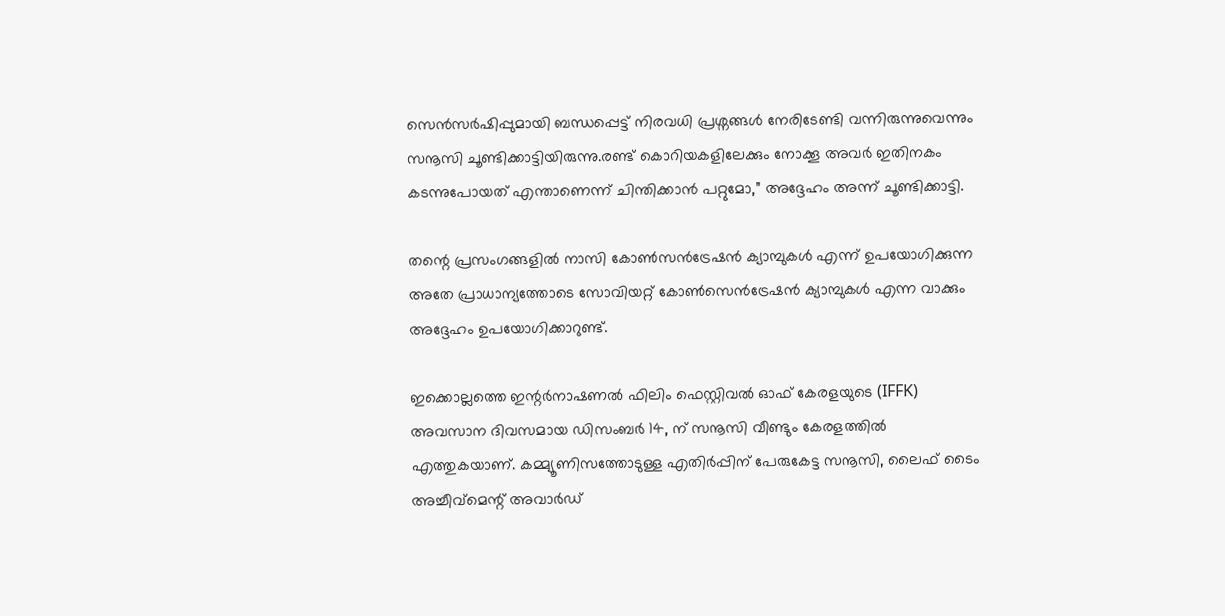സെൻസർഷിപ്പുമായി ബന്ധപ്പെട്ട് നിരവധി പ്രശ്നങ്ങൾ നേരിടേണ്ടി വന്നിരുന്നുവെന്നും സനൂസി ചൂണ്ടിക്കാട്ടിയിരുന്നു.രണ്ട് കൊറിയകളിലേക്കും നോക്കൂ അവർ ഇതിനകം കടന്നുപോയത് എന്താണെന്ന് ചിന്തിക്കാൻ പറ്റുമോ,” അദ്ദേഹം അന്ന് ചൂണ്ടിക്കാട്ടി.

തന്റെ പ്രസംഗങ്ങളിൽ നാസി കോൺസൻട്രേഷൻ ക്യാമ്പുകൾ എന്ന് ഉപയോഗിക്കുന്ന അതേ പ്രാധാന്യത്തോടെ സോവിയറ്റ് കോൺസെൻട്രേഷൻ ക്യാമ്പുകൾ എന്ന വാക്കും അദ്ദേഹം ഉപയോഗിക്കാറുണ്ട്.

ഇക്കൊല്ലത്തെ ഇന്റർനാഷണൽ ഫിലിം ഫെസ്റ്റിവൽ ഓഫ് കേരളയുടെ (IFFK) അവസാന ദിവസമായ ഡിസംബർ 14, ന് സനൂസി വീണ്ടും കേരളത്തിൽ എത്തുകയാണ്. കമ്മ്യൂണിസത്തോടുള്ള എതിർപ്പിന് പേരുകേട്ട സനൂസി, ലൈഫ് ടൈം അച്ചീവ്‌മെന്റ് അവാർഡ്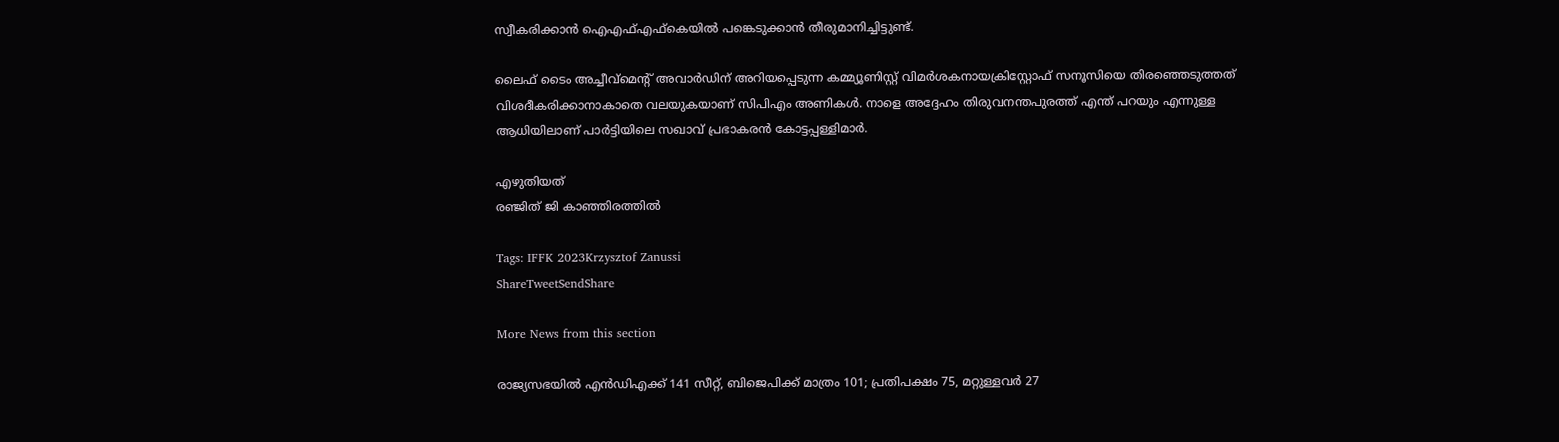സ്വീകരിക്കാൻ ഐഎഫ്‌എഫ്‌കെയിൽ പങ്കെടുക്കാൻ തീരുമാനിച്ചിട്ടുണ്ട്.

ലൈഫ് ടൈം അച്ചീവ്‌മെന്റ് അവാർഡിന് അറിയപ്പെടുന്ന കമ്മ്യൂണിസ്റ്റ് വിമർശകനായക്രിസ്റ്റോഫ് സനൂസിയെ തിരഞ്ഞെടുത്തത് വിശദീകരിക്കാനാകാതെ വലയുകയാണ് സിപിഎം അണികൾ. നാളെ അദ്ദേഹം തിരുവനന്തപുരത്ത് എന്ത് പറയും എന്നുള്ള ആധിയിലാണ് പാർട്ടിയിലെ സഖാവ് പ്രഭാകരൻ കോട്ടപ്പള്ളിമാർ.

എഴുതിയത്
രഞ്ജിത് ജി കാഞ്ഞിരത്തിൽ

Tags: IFFK 2023Krzysztof Zanussi
ShareTweetSendShare

More News from this section

രാജ്യസഭയിൽ എൻഡിഎക്ക് 141 സീറ്റ്, ബിജെപിക്ക് മാത്രം 101; പ്രതിപക്ഷം 75, മറ്റുള്ളവർ 27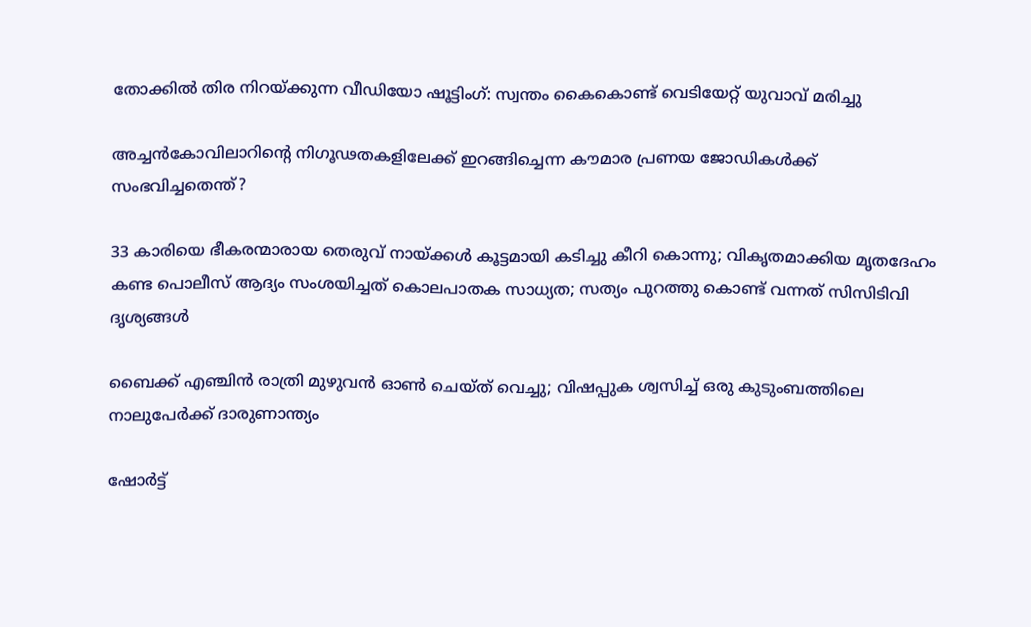തോക്കിൽ തിര നിറയ്‌ക്കുന്ന വീഡിയോ ഷൂട്ടിംഗ്: സ്വന്തം കൈകൊണ്ട് വെടിയേറ്റ് യുവാവ് മരിച്ചു

അച്ചൻകോവിലാറിന്റെ നിഗൂഢതകളിലേക്ക് ഇറങ്ങിച്ചെന്ന കൗമാര പ്രണയ ജോഡികൾക്ക് സംഭവിച്ചതെന്ത്?

33 കാരിയെ ഭീകരന്മാരായ തെരുവ് നായ്‌ക്കൾ കൂട്ടമായി കടിച്ചു കീറി കൊന്നു; വികൃതമാക്കിയ മൃതദേഹം കണ്ട പൊലീസ് ആദ്യം സംശയിച്ചത് കൊലപാതക സാധ്യത; സത്യം പുറത്തു കൊണ്ട് വന്നത് സിസിടിവി ദൃശ്യങ്ങൾ

ബൈക്ക് എഞ്ചിൻ രാത്രി മുഴുവൻ ഓൺ ചെയ്ത് വെച്ചു; വിഷപ്പുക ശ്വസിച്ച് ഒരു കുടുംബത്തിലെ നാലുപേർക്ക് ദാരുണാന്ത്യം

ഷോർട്ട്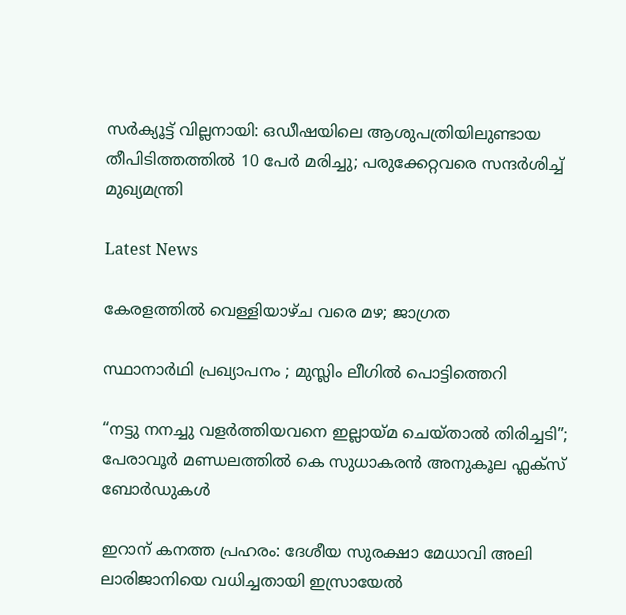സർക്യൂട്ട് വില്ലനായി: ഒഡീഷയിലെ ആശുപത്രിയിലുണ്ടായ തീപിടിത്തത്തിൽ 10 പേർ മരിച്ചു; പരുക്കേറ്റവരെ സന്ദർശിച്ച് മുഖ്യമന്ത്രി

Latest News

കേരളത്തിൽ വെള്ളിയാഴ്ച വരെ മഴ; ജാഗ്രത

സ്ഥാനാർഥി പ്രഖ്യാപനം ; മുസ്ലിം ലീഗിൽ പൊട്ടിത്തെറി

“നട്ടു നനച്ചു വളർത്തിയവനെ ഇല്ലായ്മ ചെയ്താൽ തിരിച്ചടി”; പേരാവൂർ മണ്ഡലത്തിൽ കെ സുധാകരൻ അനുകൂല ഫ്ലക്സ് ബോർഡുകൾ

ഇറാന് കനത്ത പ്രഹരം: ദേശീയ സുരക്ഷാ മേധാവി അലി ലാരിജാനിയെ വധിച്ചതായി ഇസ്രായേൽ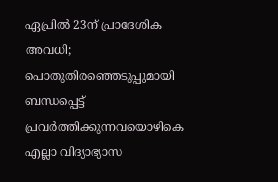ഏപ്രില്‍ 23ന് പ്രാദേശിക അവധി; പൊതുതിരഞ്ഞെടുപ്പുമായി ബന്ധപ്പെട്ട് പ്രവര്‍ത്തിക്കുന്നവയൊഴികെ എല്ലാ വിദ്യാഭ്യാസ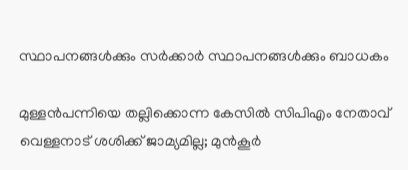സ്ഥാപനങ്ങൾക്കും സര്‍ക്കാര്‍ സ്ഥാപനങ്ങൾക്കും ബാധകം

മുള്ളൻപന്നിയെ തല്ലിക്കൊന്ന കേസിൽ സിപിഎം നേതാവ് വെള്ളനാട് ശശിക്ക് ജാമ്യമില്ല; മുൻകൂർ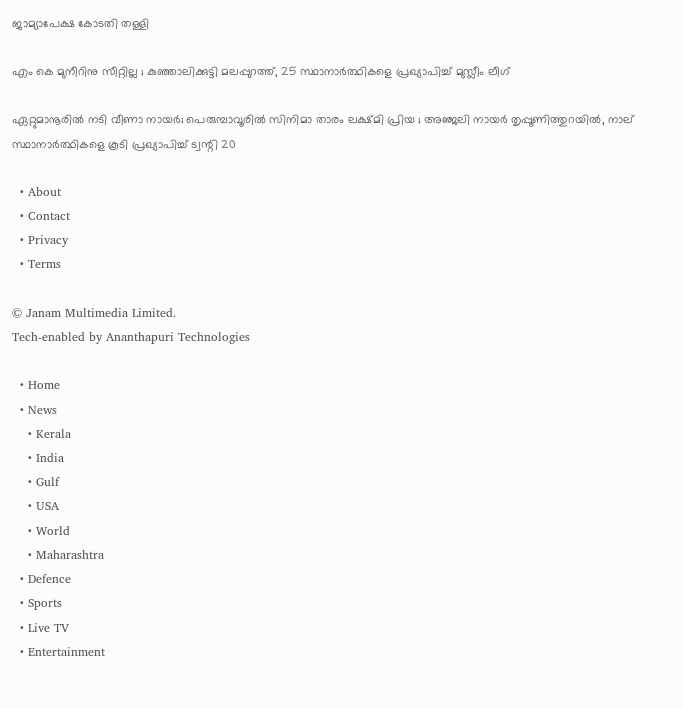ജാമ്യാപേക്ഷ കോടതി തള്ളി

എം കെ മുനീറിനു സീറ്റില്ല ; കുഞ്ഞാലിക്കുട്ടി മലപ്പുറത്ത്, 25 സ്ഥാനാർത്ഥികളെ പ്രഖ്യാപിച്ച് മുസ്ലീം ലീഗ്

ഏറ്റുമാനൂരിൽ നടി വീണാ നായർ; പെരുമ്പാവൂരിൽ സിനിമാ താരം ലക്ഷ്മി പ്രിയ ; അഞ്ജലി നായർ തൃപ്പൂണിത്തുറയിൽ, നാല് സ്ഥാനാർത്ഥികളെ കൂടി പ്രഖ്യാപിച്ച് ട്വന്റി 20

  • About
  • Contact
  • Privacy
  • Terms

© Janam Multimedia Limited.
Tech-enabled by Ananthapuri Technologies

  • Home
  • News
    • Kerala
    • India
    • Gulf
    • USA
    • World
    • Maharashtra
  • Defence
  • Sports
  • Live TV
  • Entertainment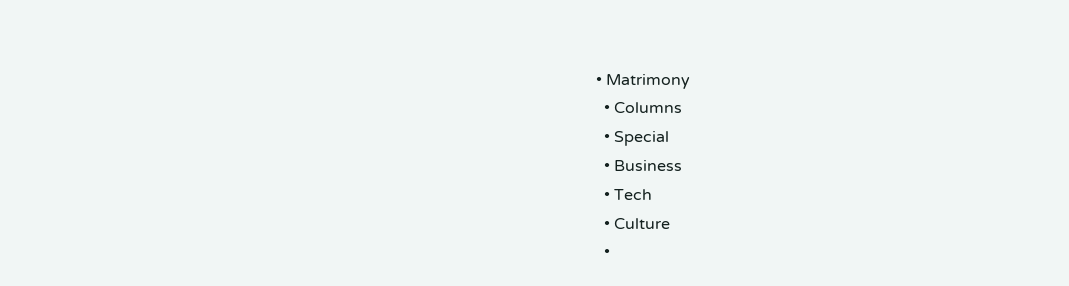• Matrimony
  • Columns
  • Special
  • Business
  • Tech
  • Culture
  •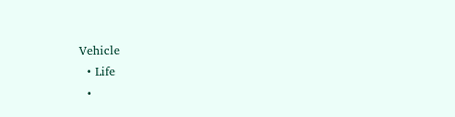Vehicle
  • Life
  •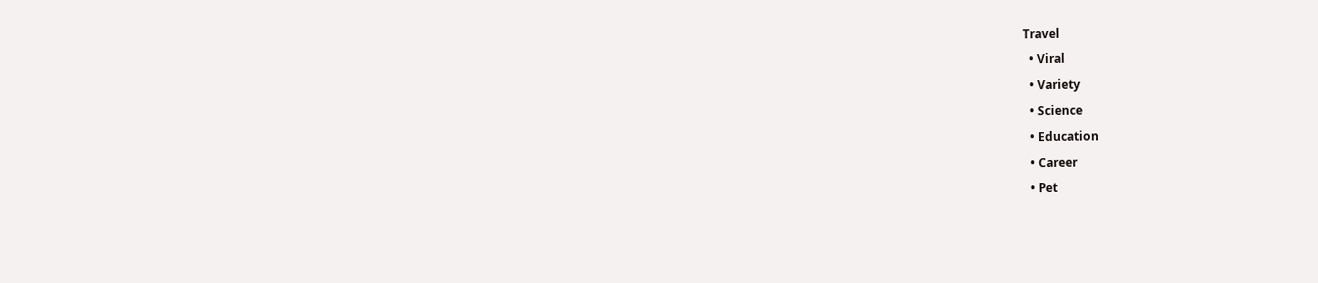Travel
  • Viral
  • Variety
  • Science
  • Education
  • Career
  • Pet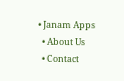• Janam Apps
  • About Us
  • Contact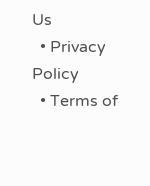Us
  • Privacy Policy
  • Terms of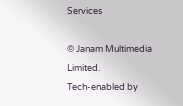Services

© Janam Multimedia Limited.
Tech-enabled by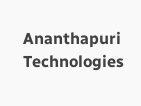Ananthapuri Technologies